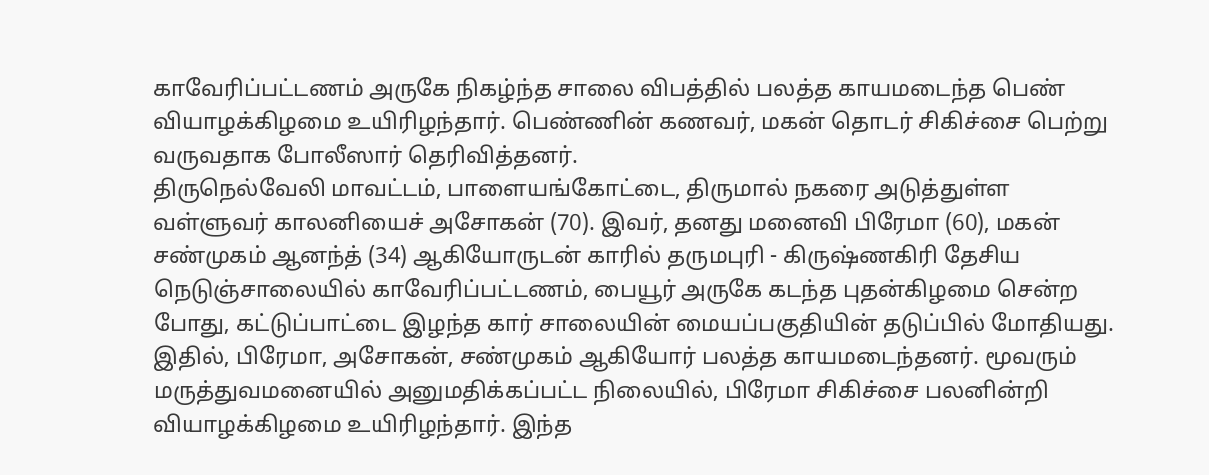காவேரிப்பட்டணம் அருகே நிகழ்ந்த சாலை விபத்தில் பலத்த காயமடைந்த பெண் வியாழக்கிழமை உயிரிழந்தார். பெண்ணின் கணவர், மகன் தொடர் சிகிச்சை பெற்று வருவதாக போலீஸார் தெரிவித்தனர்.
திருநெல்வேலி மாவட்டம், பாளையங்கோட்டை, திருமால் நகரை அடுத்துள்ள வள்ளுவர் காலனியைச் அசோகன் (70). இவர், தனது மனைவி பிரேமா (60), மகன் சண்முகம் ஆனந்த் (34) ஆகியோருடன் காரில் தருமபுரி - கிருஷ்ணகிரி தேசிய நெடுஞ்சாலையில் காவேரிப்பட்டணம், பையூர் அருகே கடந்த புதன்கிழமை சென்ற போது, கட்டுப்பாட்டை இழந்த கார் சாலையின் மையப்பகுதியின் தடுப்பில் மோதியது.
இதில், பிரேமா, அசோகன், சண்முகம் ஆகியோர் பலத்த காயமடைந்தனர். மூவரும் மருத்துவமனையில் அனுமதிக்கப்பட்ட நிலையில், பிரேமா சிகிச்சை பலனின்றி வியாழக்கிழமை உயிரிழந்தார். இந்த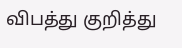விபத்து குறித்து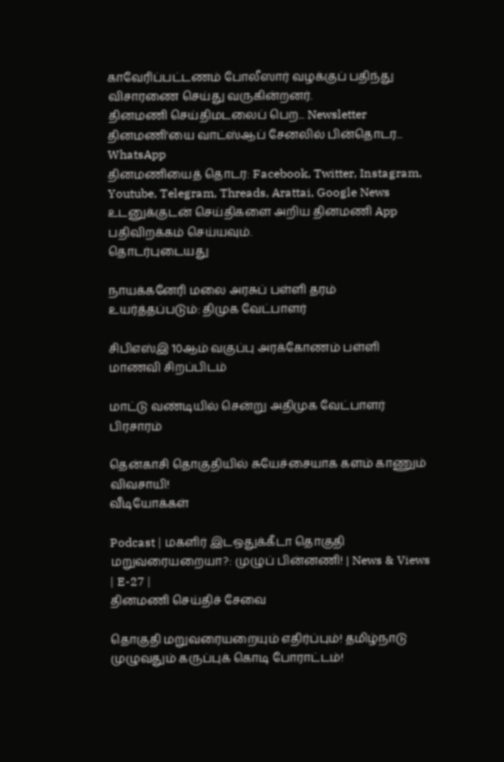காவேரிப்பட்டணம் போலீஸார் வழக்குப் பதிந்து விசாரணை செய்து வருகின்றனர்.
தினமணி செய்திமடலைப் பெற... Newsletter
தினமணி'யை வாட்ஸ்ஆப் சேனலில் பின்தொடர... WhatsApp
தினமணியைத் தொடர: Facebook, Twitter, Instagram, Youtube, Telegram, Threads, Arattai, Google News
உடனுக்குடன் செய்திகளை அறிய தினமணி App பதிவிறக்கம் செய்யவும்.
தொடர்புடையது

நாயக்கனேரி மலை அரசுப் பள்ளி தரம் உயர்த்தப்படும்: திமுக வேட்பாளர்

சிபிஎஸ்இ 10ஆம் வகுப்பு அரக்கோணம் பள்ளி மாணவி சிறப்பிடம்

மாட்டு வண்டியில் சென்று அதிமுக வேட்பாளர் பிரசாரம்

தென்காசி தொகுதியில் சுயேச்சையாக களம் காணும் விவசாயி!
வீடியோக்கள்

Podcast | மகளிர் இடஒதுக்கீடா தொகுதி மறுவரையறையா?: முழுப் பின்னணி! | News & Views | E-27 |
தினமணி செய்திச் சேவை

தொகுதி மறுவரையறையும் எதிர்ப்பும்! தமிழ்நாடு முழுவதும் கருப்புக் கொடி போராட்டம்!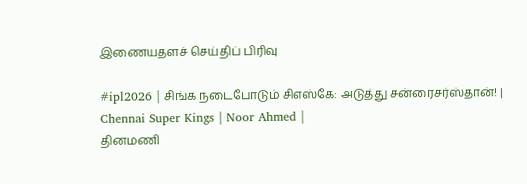இணையதளச் செய்திப் பிரிவு

#ipl2026 | சிங்க நடைபோடும் சிஎஸ்கே: அடுத்து சன்ரைசர்ஸ்தான்! | Chennai Super Kings | Noor Ahmed |
தினமணி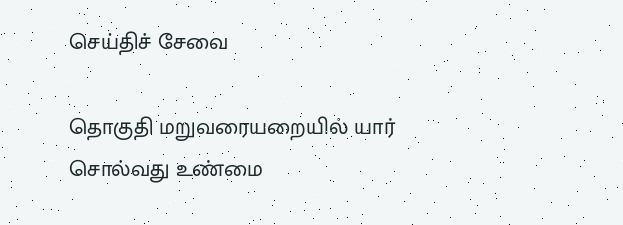செய்திச் சேவை

தொகுதி மறுவரையறையில் யார் சொல்வது உண்மை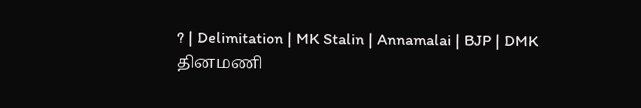? | Delimitation | MK Stalin | Annamalai | BJP | DMK
தினமணி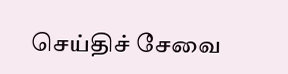செய்திச் சேவை